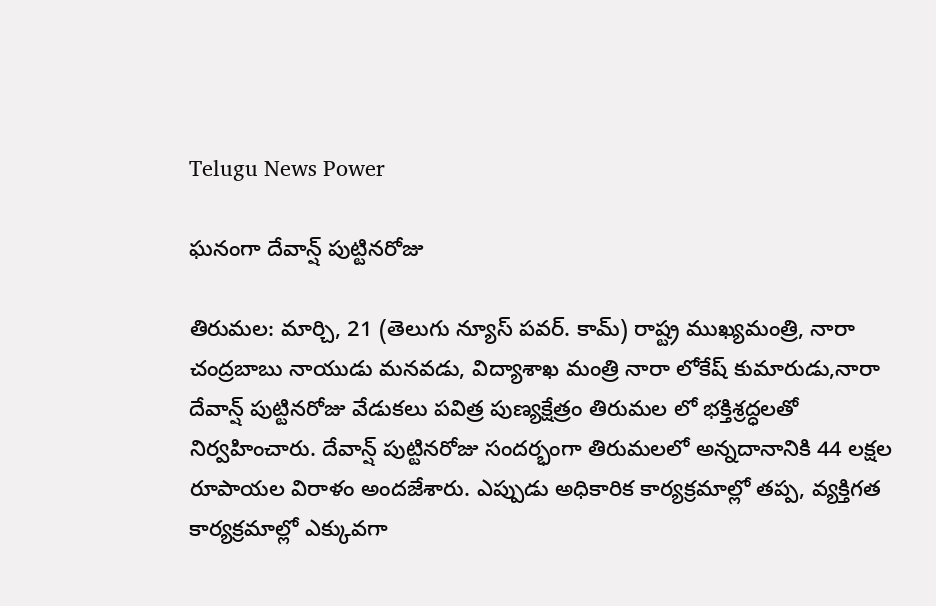Telugu News Power

ఘనంగా దేవాన్ష్ పుట్టినరోజు

తిరుమల: మార్చి, 21 (తెలుగు న్యూస్ పవర్. కామ్) రాష్ట్ర ముఖ్యమంత్రి, నారా చంద్రబాబు నాయుడు మనవడు, విద్యాశాఖ మంత్రి నారా లోకేష్ కుమారుడు,నారా దేవాన్ష్ పుట్టినరోజు వేడుకలు పవిత్ర పుణ్యక్షేత్రం తిరుమల లో భక్తిశ్రద్ధలతో నిర్వహించారు. దేవాన్ష్ పుట్టినరోజు సందర్భంగా తిరుమలలో అన్నదానానికి 44 లక్షల రూపాయల విరాళం అందజేశారు. ఎప్పుడు అధికారిక కార్యక్రమాల్లో తప్ప, వ్యక్తిగత కార్యక్రమాల్లో ఎక్కువగా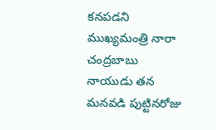కనపడని ముఖ్యమంత్రి నారా చంద్రబాబు నాయుడు తన మనవడి పుట్టినరోజు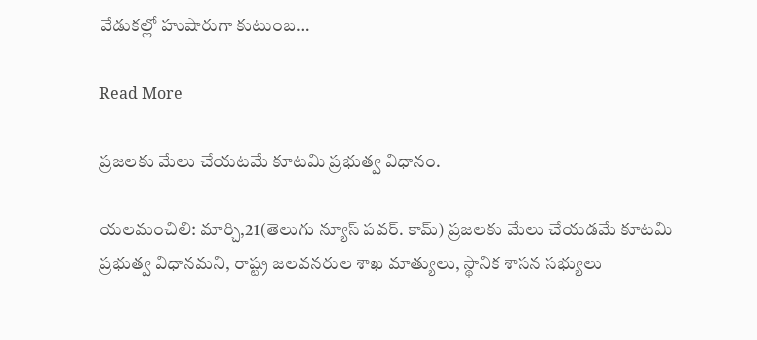వేడుకల్లో హుషారుగా కుటుంబ…

Read More

ప్రజలకు మేలు చేయటమే కూటమి ప్రభుత్వ విధానం.

యలమంచిలి: మార్చి,21(తెలుగు న్యూస్ పవర్. కామ్) ప్రజలకు మేలు చేయడమే కూటమి ప్రభుత్వ విధానమని, రాష్ట్ర జలవనరుల శాఖ మాత్యులు, స్థానిక శాసన సభ్యులు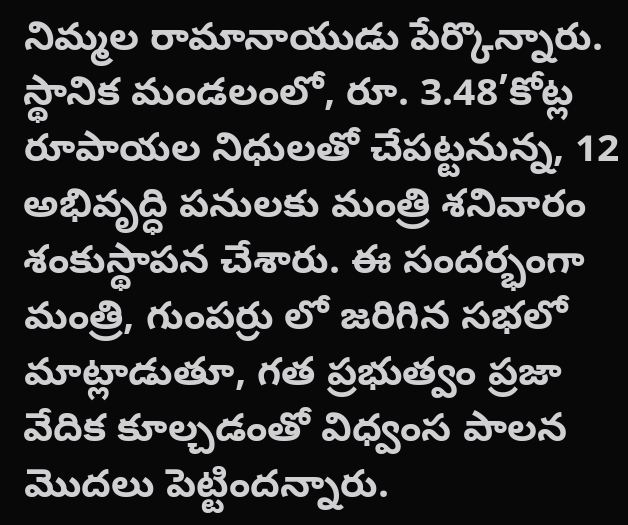నిమ్మల రామానాయుడు పేర్కొన్నారు. స్థానిక మండలంలో, రూ. 3.48’కోట్ల రూపాయల నిధులతో చేపట్టనున్న, 12 అభివృద్ధి పనులకు మంత్రి శనివారం శంకుస్థాపన చేశారు. ఈ సందర్భంగా మంత్రి, గుంపర్రు లో జరిగిన సభలో మాట్లాడుతూ, గత ప్రభుత్వం ప్రజా వేదిక కూల్చడంతో విధ్వంస పాలన మొదలు పెట్టిందన్నారు.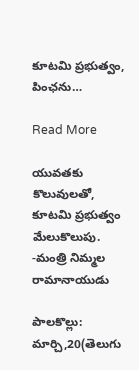కూటమి ప్రభుత్వం, పింఛను…

Read More

యువతకు కొలువులతో, కూటమి ప్రభుత్వం మేలుకొలుపు. -మంత్రి నిమ్మల రామానాయుడు

పాలకొల్లు: మార్చి,20(తెలుగు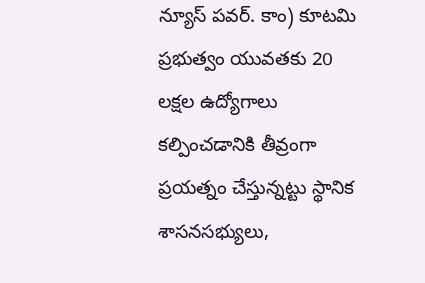న్యూస్ పవర్. కాం) కూటమి ప్రభుత్వం యువతకు 20 లక్షల ఉద్యోగాలు కల్పించడానికి తీవ్రంగా ప్రయత్నం చేస్తున్నట్టు స్థానిక శాసనసభ్యులు,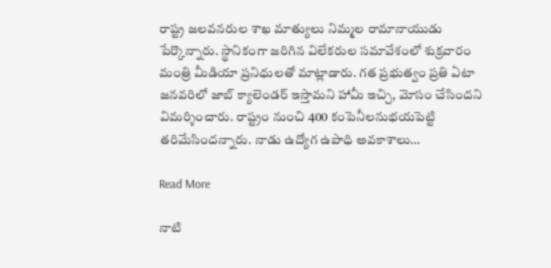రాష్ట్ర జలవనరుల శాఖ మాత్యులు నిమ్మల రామానాయుడు పేర్కొన్నారు. స్థానికంగా జరిగిన విలేకరుల సమావేశంలో శుక్రవారం మంత్రి మీడియా ప్రనిధులతో మాట్లాడారు. గత ప్రభుత్వం ప్రతి ఏటా జనవరిలో జాబ్ క్యాలెండర్ ఇస్తామని హామీ ఇచ్చి, మోసం చేసిందని విమర్శించారు. రాష్ట్రం నుంచి 400 కంపెనీలనుభయపెట్టి తరిమేసిందన్నారు. నాడు ఉద్యోగ ఉపాధి అవకాశాలు…

Read More

నాటి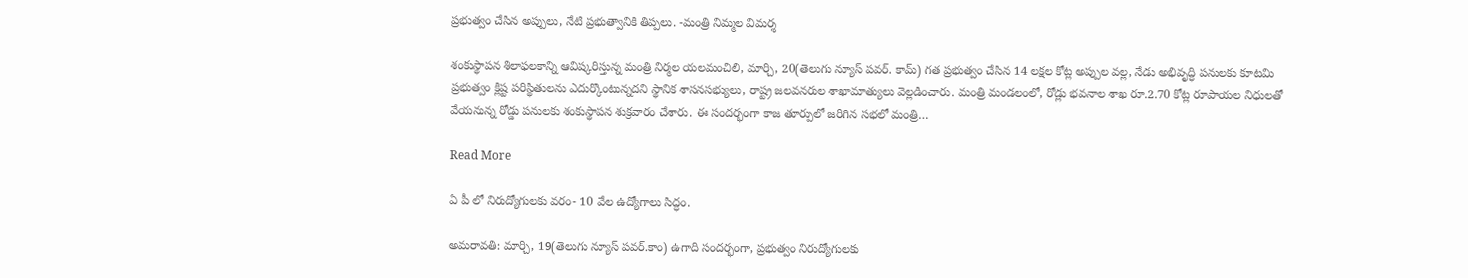ప్రభుత్వం చేసిన అప్పులు, నేటి ప్రభుత్వానికి తిప్పలు. -మంత్రి నిమ్మల విమర్శ

శంకుస్థాపన శిలాఫలకాన్ని ఆవిష్కరిస్తున్న మంత్రి నిర్మల యలమంచిలి, మార్చి, 20(తెలుగు న్యూస్ పవర్. కామ్) గత ప్రభుత్వం చేసిన 14 లక్షల కోట్ల అప్పుల వల్ల, నేడు అభివృద్ధి పనులకు కూటమి ప్రభుత్వం క్లిష్ట పరిస్థితులను ఎదుర్కొంటున్నదని స్థానిక శాసనసభ్యులు, రాష్ట్ర జలవనరుల శాఖామాత్యులు వెల్లడించారు. మంత్రి మండలంలో, రోడ్లు భవనాల శాఖ రూ.2.70 కోట్ల రూపాయల నిధులతో వేయనున్న రోడ్డు పనులకు శంకుస్థాపన శుక్రవారం చేశారు. ఈ సందర్భంగా కాజ తూర్పులో జరిగిన సభలో మంత్రి…

Read More

ఏ పీ లో నిరుద్యోగులకు వరం- 10 వేల ఉద్యోగాలు సిద్ధం.

అమరావతి: మార్చి, 19(తెలుగు న్యూస్ పవర్.కాం) ఉగాది సందర్భంగా, ప్రభుత్వం నిరుద్యోగులకు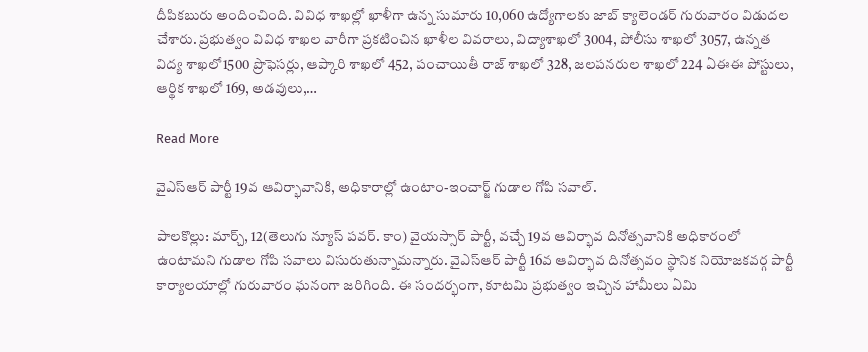దీపికబురు అందించింది. వివిధ శాఖల్లో ఖాళీగా ఉన్న సుమారు 10,060 ఉద్యోగాలకు జాబ్ క్యాలెండర్ గురువారం విడుదల చేశారు. ప్రభుత్వం వివిధ శాఖల వారీగా ప్రకటించిన ఖాళీల వివరాలు, విద్యాశాఖలో 3004, పోలీసు శాఖలో 3057, ఉన్నత విద్య శాఖలో1500 ప్రొఫెసర్లు, ఆప్కారి శాఖలో 452, పంచాయితీ రాజ్ శాఖలో 328, జలపనరుల శాఖలో 224 ఏఈఈ పోస్టులు, ఆర్థిక శాఖలో 169, అడవులు,…

Read More

వైఎస్ఆర్ పార్టీ 19వ ఆవిర్భావానికి, అధికారాల్లో ఉంటాం-ఇంచార్జ్ గుడాల గోపి సవాల్.

పాలకొల్లు: మార్చ్, 12(తెలుగు న్యూస్ పవర్. కాం) వైయస్సార్ పార్టీ, వచ్చే 19వ ఆవిర్భావ దినోత్సవానికి అధికారంలో ఉంటామని గుడాల గోపి సవాలు విసురుతున్నామన్నారు. వైఎస్ఆర్ పార్టీ 16వ ఆవిర్భావ దినోత్సవం స్థానిక నియోజకవర్గ పార్టీ కార్యాలయాల్లో గురువారం ఘనంగా జరిగింది. ఈ సందర్భంగా, కూటమి ప్రభుత్వం ఇచ్చిన హామీలు ఏమి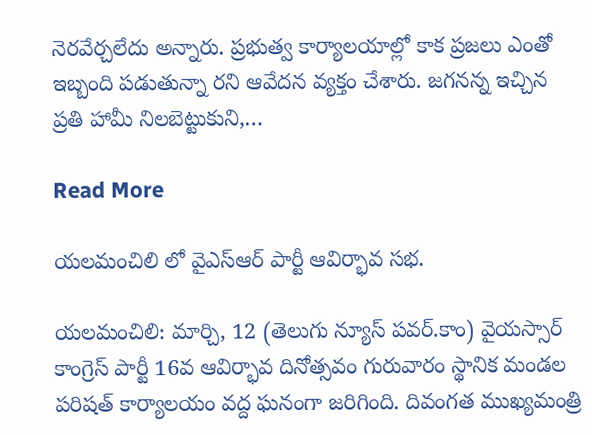నెరవేర్చలేదు అన్నారు. ప్రభుత్వ కార్యాలయాల్లో కాక ప్రజలు ఎంతో ఇబ్బంది పడుతున్నా రని ఆవేదన వ్యక్తం చేశారు. జగనన్న ఇచ్చిన ప్రతి హామీ నిలబెట్టుకుని,…

Read More

యలమంచిలి లో వైఎస్ఆర్ పార్టీ ఆవిర్భావ సభ.

యలమంచిలి: మార్చి, 12 (తెలుగు న్యూస్ పవర్.కాం) వైయస్సార్ కాంగ్రెస్ పార్టీ 16వ ఆవిర్భావ దినోత్సవం గురువారం స్థానిక మండల పరిషత్ కార్యాలయం వద్ద ఘనంగా జరిగింది. దివంగత ముఖ్యమంత్రి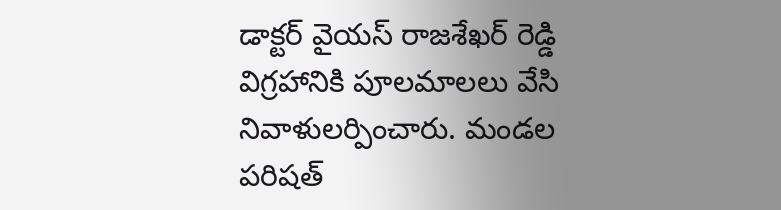డాక్టర్ వైయస్ రాజశేఖర్ రెడ్డి విగ్రహానికి పూలమాలలు వేసి నివాళులర్పించారు. మండల పరిషత్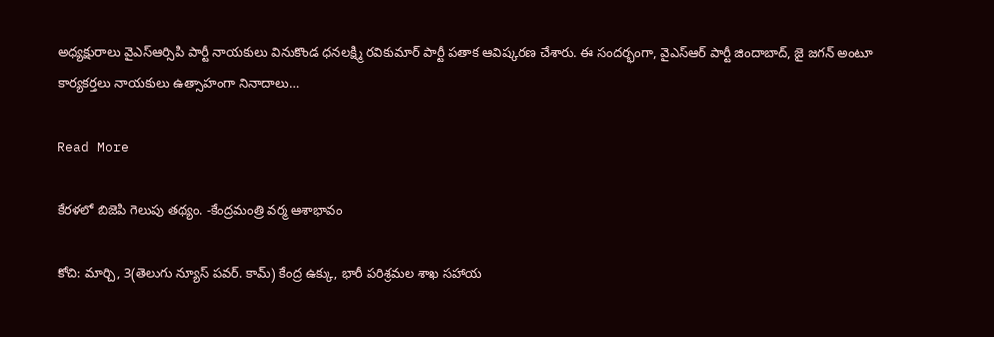అధ్యక్షురాలు వైఎస్ఆర్సిపి పార్టీ నాయకులు వినుకొండ ధనలక్ష్మి రవికుమార్ పార్టీ పతాక ఆవిష్కరణ చేశారు. ఈ సందర్భంగా, వైఎస్ఆర్ పార్టీ జిందాబాద్, జై జగన్ అంటూ కార్యకర్తలు నాయకులు ఉత్సాహంగా నినాదాలు…

Read More

కేరళలో బిజెపి గెలుపు తథ్యం. -కేంద్రమంత్రి వర్మ ఆశాభావం

కోచి: మార్చి, 3(తెలుగు న్యూస్ పవర్. కామ్) కేంద్ర ఉక్కు, భారీ పరిశ్రమల శాఖ సహాయ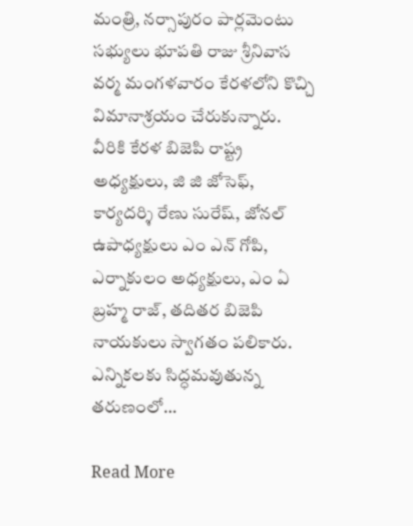మంత్రి, నర్సాపురం పార్లమెంటు సభ్యులు భూపతి రాజు శ్రీనివాస వర్మ మంగళవారం కేరళలోని కొచ్చి విమానాశ్రయం చేరుకున్నారు. వీరికి కేరళ బిజెపి రాష్ట్ర అధ్యక్షులు, జి జి జోసెఫ్, కార్యదర్శి రేణు సురేష్, జోనల్ ఉపాధ్యక్షులు ఎం ఎన్ గోపి, ఎర్నాకులం అధ్యక్షులు, ఎం ఏ బ్రహ్మ రాజ్, తదితర బిజెపి నాయకులు స్వాగతం పలికారు. ఎన్నికలకు సిద్ధమవుతున్న తరుణంలో…

Read More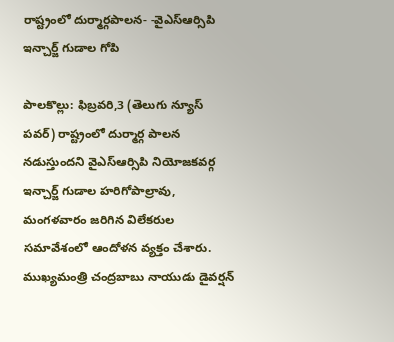రాష్ట్రంలో దుర్మార్గపాలన- -వైఎస్ఆర్సిపి ఇన్చార్జ్ గుడాల గోపి

పాలకొల్లు: ఫిబ్రవరి,3 (తెలుగు న్యూస్ పవర్) రాష్ట్రంలో దుర్మార్గ పాలన నడుస్తుందని వైఎస్ఆర్సిపి నియోజకవర్గ ఇన్చార్జ్ గుడాల హరిగోపాల్రావు, మంగళవారం జరిగిన విలేకరుల సమావేశంలో ఆందోళన వ్యక్తం చేశారు. ముఖ్యమంత్రి చంద్రబాబు నాయుడు డైవర్షన్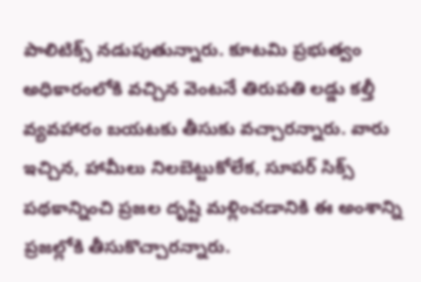పాలిటిక్స్ నడుపుతున్నారు. కూటమి ప్రభుత్వం అధికారంలోకి వచ్చిన వెంటనే తిరుపతి లడ్డు కల్తీ వ్యవహారం బయటకు తీసుకు వచ్చారన్నారు. వారు ఇచ్చిన, హామీలు నిలబెట్టుకోలేక, సూపర్ సిక్స్ పథకాన్నించి ప్రజల దృష్టి మళ్లించడానికి ఈ అంశాన్ని ప్రజల్లోకి తీసుకొచ్చారన్నారు.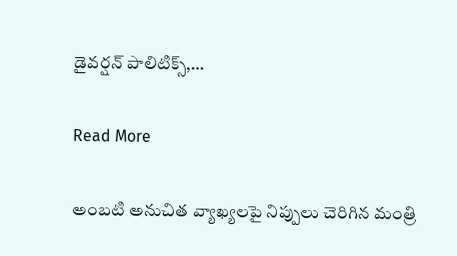డైవర్షన్ పాలిటిక్స్,…

Read More

అంబటి అనుచిత వ్యాఖ్యలపై నిప్పులు చెరిగిన మంత్రి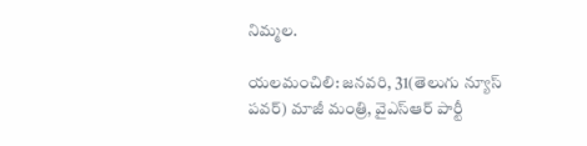నిమ్మల.

యలమంచిలి: జనవరి, 31(తెలుగు న్యూస్ పవర్) మాజీ మంత్రి, వైఎస్ఆర్ పార్టీ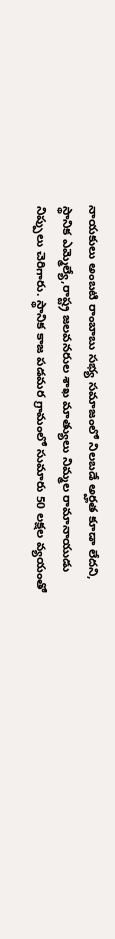నాయకులు అంబటి రాంబాబు సభ్య సమాజంలో నిలబడే అర్హత కూడా లేదని, స్థానిక ఎమ్మెల్యే,రాష్ట్ర జలవనరుల శాఖ మాత్యులు నిమ్మల రామానాయుడు నిప్పులు చెరిగారు. స్థానిక కాజ పడమర గ్రామంలో సుమారు 50 లక్షల వ్యయంతో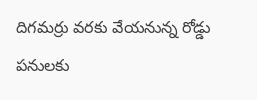దిగమర్రు వరకు వేయనున్న రోడ్డు పనులకు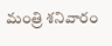మంత్రి శనివారం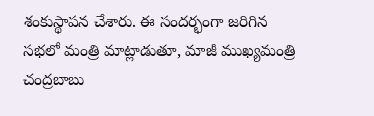శంకుస్థాపన చేశారు. ఈ సందర్భంగా జరిగిన సభలో మంత్రి మాట్లాడుతూ, మాజీ ముఖ్యమంత్రి చంద్రబాబు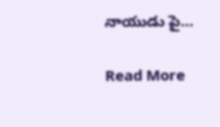నాయుడు పై…

Read More